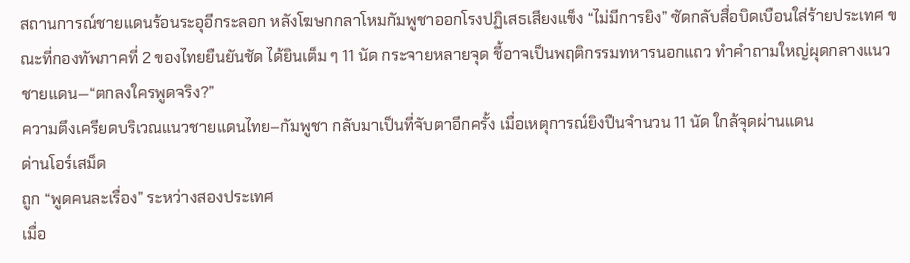สถานการณ์ชายแดนร้อนระอุอีกระลอก หลังโฆษกกลาโหมกัมพูชาออกโรงปฏิเสธเสียงแข็ง “ไม่มีการยิง” ซัดกลับสื่อบิดเบือนใส่ร้ายประเทศ ขณะที่กองทัพภาคที่ 2 ของไทยยืนยันชัด ได้ยินเต็ม ๆ 11 นัด กระจายหลายจุด ชี้อาจเป็นพฤติกรรมทหารนอกแถว ทำคำถามใหญ่ผุดกลางแนวชายแดน—“ตกลงใครพูดจริง?”
ความตึงเครียดบริเวณแนวชายแดนไทย–กัมพูชา กลับมาเป็นที่จับตาอีกครั้ง เมื่อเหตุการณ์ยิงปืนจำนวน 11 นัด ใกล้จุดผ่านแดน
ด่านโอร์เสม็ด
ถูก “พูดคนละเรื่อง” ระหว่างสองประเทศ
เมื่อ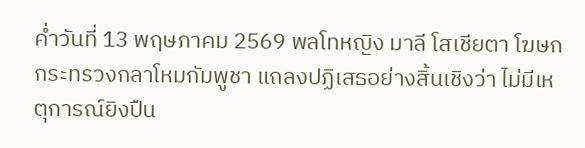ค่ำวันที่ 13 พฤษภาคม 2569 พลโทหญิง มาลี โสเชียตา โฆษกกระทรวงกลาโหมกัมพูชา แถลงปฏิเสธอย่างสิ้นเชิงว่า ไม่มีเหตุการณ์ยิงปืน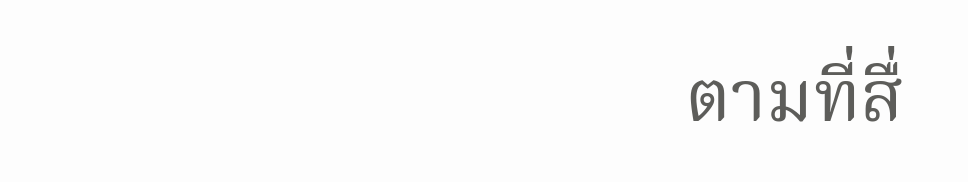ตามที่สื่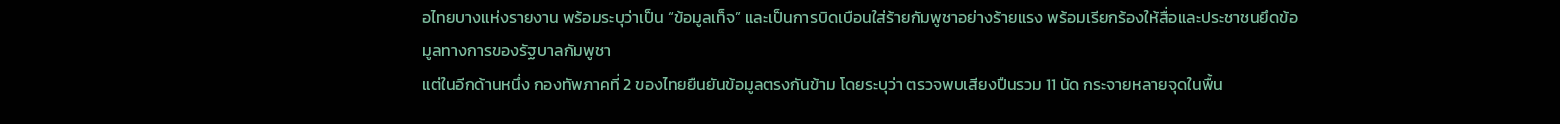อไทยบางแห่งรายงาน พร้อมระบุว่าเป็น “ข้อมูลเท็จ” และเป็นการบิดเบือนใส่ร้ายกัมพูชาอย่างร้ายแรง พร้อมเรียกร้องให้สื่อและประชาชนยึดข้อมูลทางการของรัฐบาลกัมพูชา
แต่ในอีกด้านหนึ่ง กองทัพภาคที่ 2 ของไทยยืนยันข้อมูลตรงกันข้าม โดยระบุว่า ตรวจพบเสียงปืนรวม 11 นัด กระจายหลายจุดในพื้น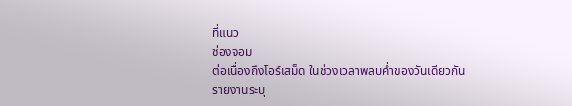ที่แนว
ช่องจอม
ต่อเนื่องถึงโอร์เสม็ด ในช่วงเวลาพลบค่ำของวันเดียวกัน
รายงานระบุ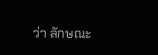ว่า ลักษณะ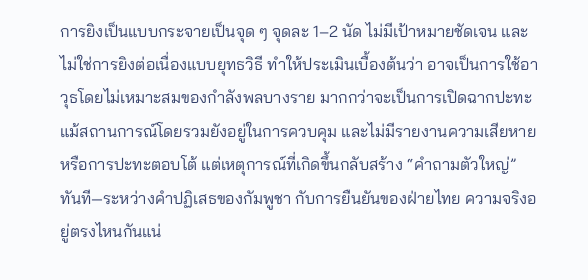การยิงเป็นแบบกระจายเป็นจุด ๆ จุดละ 1–2 นัด ไม่มีเป้าหมายชัดเจน และไม่ใช่การยิงต่อเนื่องแบบยุทธวิธี ทำให้ประเมินเบื้องต้นว่า อาจเป็นการใช้อาวุธโดยไม่เหมาะสมของกำลังพลบางราย มากกว่าจะเป็นการเปิดฉากปะทะ
แม้สถานการณ์โดยรวมยังอยู่ในการควบคุม และไม่มีรายงานความเสียหายหรือการปะทะตอบโต้ แต่เหตุการณ์ที่เกิดขึ้นกลับสร้าง “คำถามตัวใหญ่” ทันที—ระหว่างคำปฏิเสธของกัมพูชา กับการยืนยันของฝ่ายไทย ความจริงอยู่ตรงไหนกันแน่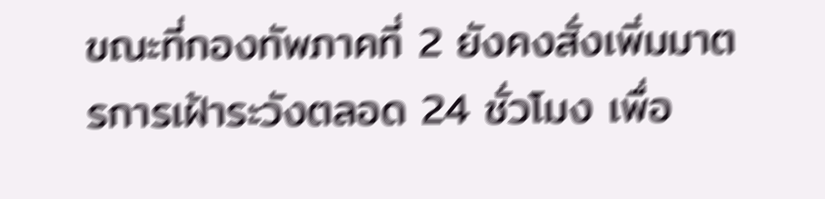ขณะที่กองทัพภาคที่ 2 ยังคงสั่งเพิ่มมาตรการเฝ้าระวังตลอด 24 ชั่วโมง เพื่อ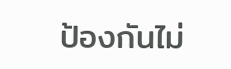ป้องกันไม่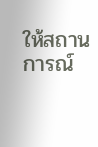ให้สถานการณ์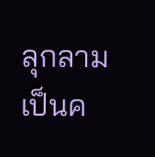ลุกลามเป็นค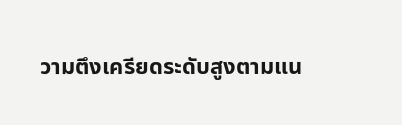วามตึงเครียดระดับสูงตามแน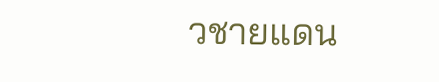วชายแดน